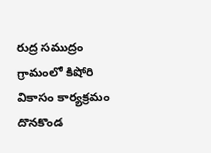రుద్ర సముద్రం గ్రామంలో కిషోరి వికాసం కార్యక్రమం
దొనకొండ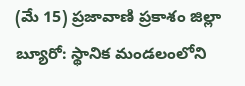(మే 15) ప్రజావాణి ప్రకాశం జిల్లా బ్యూరో: స్థానిక మండలంలోని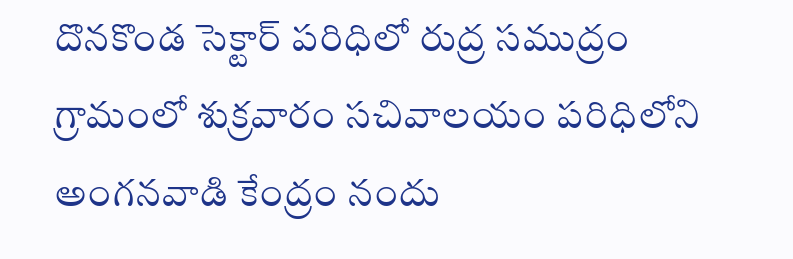దొనకొండ సెక్టార్ పరిధిలో రుద్ర సముద్రం గ్రామంలో శుక్రవారం సచివాలయం పరిధిలోని అంగనవాడి కేంద్రం నందు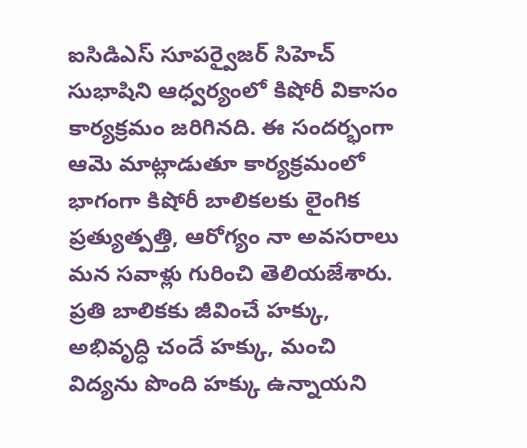ఐసిడిఎస్ సూపర్వైజర్ సిహెచ్ సుభాషిని ఆధ్వర్యంలో కిషోరీ వికాసం కార్యక్రమం జరిగినది. ఈ సందర్భంగా ఆమె మాట్లాడుతూ కార్యక్రమంలో భాగంగా కిషోరీ బాలికలకు లైంగిక ప్రత్యుత్పత్తి, ఆరోగ్యం నా అవసరాలు మన సవాళ్లు గురించి తెలియజేశారు. ప్రతి బాలికకు జీవించే హక్కు, అభివృద్ధి చందే హక్కు, మంచి విద్యను పొంది హక్కు ఉన్నాయని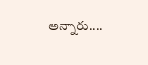అన్నారు....